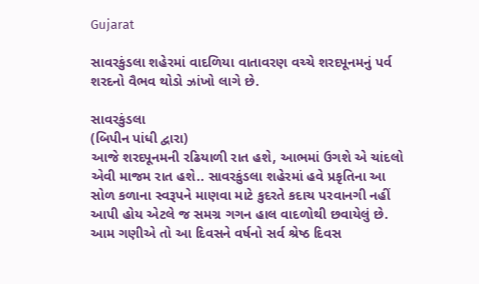Gujarat

સાવરકુંડલા શહેરમાં વાદળિયા વાતાવરણ વચ્ચે શરદપૂનમનું પર્વ શરદનો વૈભવ થોડો ઝાંખો લાગે છે.

સાવરકુંડલા
(બિપીન પાંધી દ્વારા)
આજે શરદપૂનમની રઢિયાળી રાત હશે, આભમાં ઉગશે એ ચાંદલો એવી માજમ રાત હશે.. સાવરકુંડલા શહેરમાં હવે પ્રકૃતિના આ સોળ કળાના સ્વરૂપને માણવા માટે કુદરતે કદાચ પરવાનગી નહીં આપી હોય એટલે જ સમગ્ર ગગન હાલ વાદળોથી છવાયેલું છે. આમ ગણીએ તો આ દિવસને વર્ષનો સર્વ શ્રેષ્ઠ દિવસ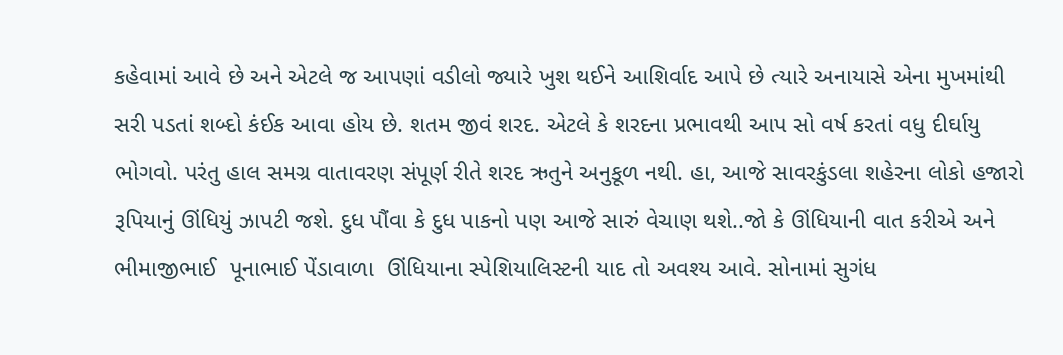કહેવામાં આવે છે અને એટલે જ આપણાં વડીલો જ્યારે ખુશ થઈને આશિર્વાદ આપે છે ત્યારે અનાયાસે એના મુખમાંથી સરી પડતાં શબ્દો કંઈક આવા હોય છે. શતમ જીવં શરદ. એટલે કે શરદના પ્રભાવથી આપ સો વર્ષ કરતાં વધુ દીર્ઘાયુ ભોગવો. પરંતુ હાલ સમગ્ર વાતાવરણ સંપૂર્ણ રીતે શરદ ઋતુને અનુકૂળ નથી. હા, આજે સાવરકુંડલા શહેરના લોકો હજારો રૂપિયાનું ઊંધિયું ઝાપટી જશે. દુધ પૌંવા કે દુધ પાકનો પણ આજે સારું વેચાણ થશે..જો કે ઊંધિયાની વાત કરીએ અને ભીમાજીભાઈ  પૂનાભાઈ પેંડાવાળા  ઊંધિયાના સ્પેશિયાલિસ્ટની યાદ તો અવશ્ય આવે. સોનામાં સુગંધ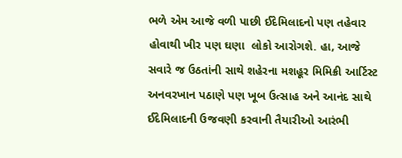ભળે એમ આજે વળી પાછી ઈદેમિલાદનો પણ તહેવાર હોવાથી ખીર પણ ઘણા  લોકો આરોગશે. હા, આજે સવારે જ ઉઠતાંની સાથે શહેરના મશહૂર મિમિક્રી આર્ટિસ્ટ અનવરખાન પઠાણે પણ ખૂબ ઉત્સાહ અને આનંદ સાથે ઈદેમિલાદની ઉજવણી કરવાની તૈયારીઓ આરંભી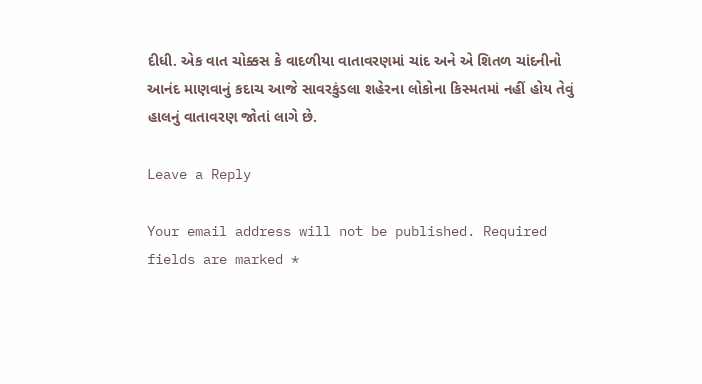દીધી. એક વાત ચોક્કસ કે વાદળીયા વાતાવરણમાં ચાંદ અને એ શિતળ ચાંદનીનો આનંદ માણવાનું કદાચ આજે સાવરકુંડલા શહેરના લોકોના કિસ્મતમાં નહીં હોય તેવું હાલનું વાતાવરણ જોતાં લાગે છે.

Leave a Reply

Your email address will not be published. Required fields are marked *